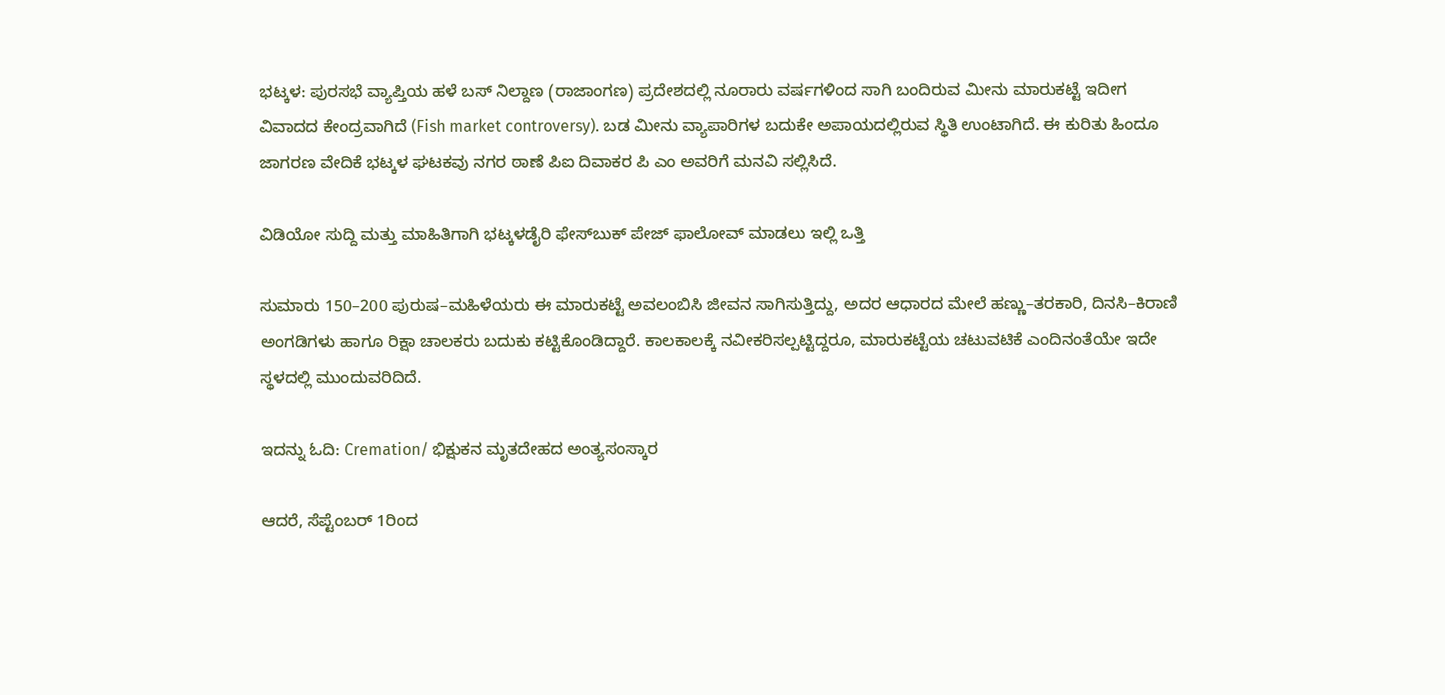ಭಟ್ಕಳ: ಪುರಸಭೆ ವ್ಯಾಪ್ತಿಯ ಹಳೆ ಬಸ್ ನಿಲ್ದಾಣ (ರಾಜಾಂಗಣ) ಪ್ರದೇಶದಲ್ಲಿ ನೂರಾರು ವರ್ಷಗಳಿಂದ ಸಾಗಿ ಬಂದಿರುವ ಮೀನು ಮಾರುಕಟ್ಟೆ ಇದೀಗ ವಿವಾದದ ಕೇಂದ್ರವಾಗಿದೆ (Fish market controversy). ಬಡ ಮೀನು ವ್ಯಾಪಾರಿಗಳ ಬದುಕೇ ಅಪಾಯದಲ್ಲಿರುವ ಸ್ಥಿತಿ ಉಂಟಾಗಿದೆ. ಈ ಕುರಿತು ಹಿಂದೂ ಜಾಗರಣ ವೇದಿಕೆ ಭಟ್ಕಳ ಘಟಕವು ನಗರ ಠಾಣೆ ಪಿಐ ದಿವಾಕರ ಪಿ ಎಂ ಅವರಿಗೆ ಮನವಿ ಸಲ್ಲಿಸಿದೆ.

ವಿಡಿಯೋ ಸುದ್ದಿ ಮತ್ತು ಮಾಹಿತಿಗಾಗಿ ಭಟ್ಕಳಡೈರಿ ಫೇಸ್‌ಬುಕ್‌ ಪೇಜ್ ಫಾಲೋವ್ ಮಾಡಲು ಇಲ್ಲಿ ಒತ್ತಿ

ಸುಮಾರು 150–200 ಪುರುಷ–ಮಹಿಳೆಯರು ಈ ಮಾರುಕಟ್ಟೆ ಅವಲಂಬಿಸಿ ಜೀವನ ಸಾಗಿಸುತ್ತಿದ್ದು, ಅದರ ಆಧಾರದ ಮೇಲೆ ಹಣ್ಣು–ತರಕಾರಿ, ದಿನಸಿ–ಕಿರಾಣಿ ಅಂಗಡಿಗಳು ಹಾಗೂ ರಿಕ್ಷಾ ಚಾಲಕರು ಬದುಕು ಕಟ್ಟಿಕೊಂಡಿದ್ದಾರೆ. ಕಾಲಕಾಲಕ್ಕೆ ನವೀಕರಿಸಲ್ಪಟ್ಟಿದ್ದರೂ, ಮಾರುಕಟ್ಟೆಯ ಚಟುವಟಿಕೆ ಎಂದಿನಂತೆಯೇ ಇದೇ ಸ್ಥಳದಲ್ಲಿ ಮುಂದುವರಿದಿದೆ.

ಇದನ್ನು ಓದಿ: Cremation/ ಭಿಕ್ಷುಕನ ಮೃತದೇಹದ ಅಂತ್ಯಸಂಸ್ಕಾರ

ಆದರೆ, ಸೆಪ್ಟೆಂಬರ್ 1ರಿಂದ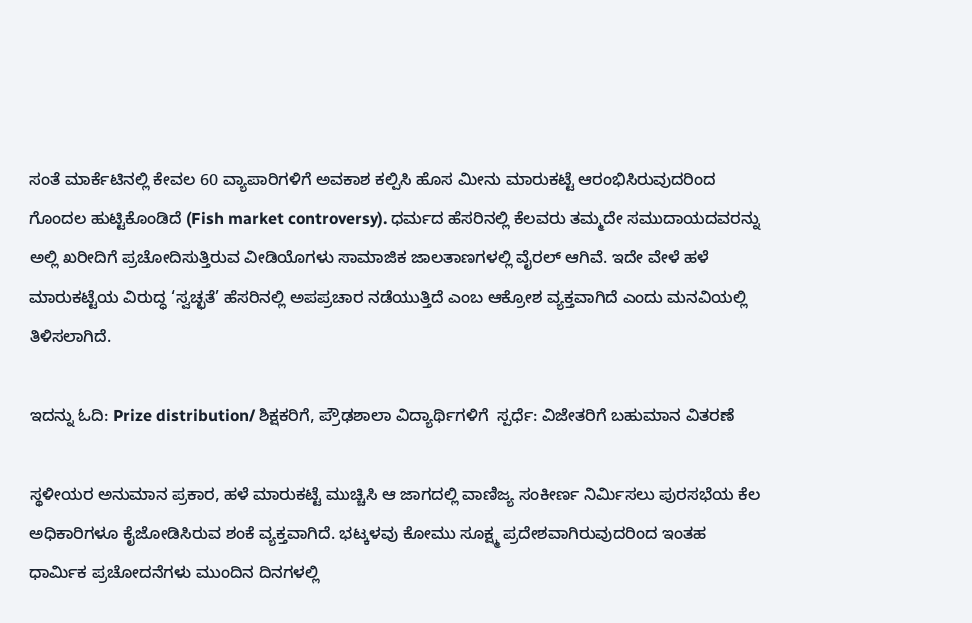ಸಂತೆ ಮಾರ್ಕೆಟಿನಲ್ಲಿ ಕೇವಲ 60 ವ್ಯಾಪಾರಿಗಳಿಗೆ ಅವಕಾಶ ಕಲ್ಪಿಸಿ ಹೊಸ ಮೀನು ಮಾರುಕಟ್ಟೆ ಆರಂಭಿಸಿರುವುದರಿಂದ ಗೊಂದಲ ಹುಟ್ಟಿಕೊಂಡಿದೆ (Fish market controversy). ಧರ್ಮದ ಹೆಸರಿನಲ್ಲಿ ಕೆಲವರು ತಮ್ಮದೇ ಸಮುದಾಯದವರನ್ನು ಅಲ್ಲಿ ಖರೀದಿಗೆ ಪ್ರಚೋದಿಸುತ್ತಿರುವ ವೀಡಿಯೊಗಳು ಸಾಮಾಜಿಕ ಜಾಲತಾಣಗಳಲ್ಲಿ ವೈರಲ್ ಆಗಿವೆ. ಇದೇ ವೇಳೆ ಹಳೆ ಮಾರುಕಟ್ಟೆಯ ವಿರುದ್ಧ ‘ಸ್ವಚ್ಛತೆ’ ಹೆಸರಿನಲ್ಲಿ ಅಪಪ್ರಚಾರ ನಡೆಯುತ್ತಿದೆ ಎಂಬ ಆಕ್ರೋಶ ವ್ಯಕ್ತವಾಗಿದೆ ಎಂದು ಮನವಿಯಲ್ಲಿ ತಿಳಿಸಲಾಗಿದೆ.

ಇದನ್ನು ಓದಿ: Prize distribution/ ಶಿಕ್ಷಕರಿಗೆ, ಪ್ರೌಢಶಾಲಾ ವಿದ್ಯಾರ್ಥಿಗಳಿಗೆ  ಸ್ಪರ್ಧೆ: ವಿಜೇತರಿಗೆ ಬಹುಮಾನ ವಿತರಣೆ

ಸ್ಥಳೀಯರ ಅನುಮಾನ ಪ್ರಕಾರ, ಹಳೆ ಮಾರುಕಟ್ಟೆ ಮುಚ್ಚಿಸಿ ಆ ಜಾಗದಲ್ಲಿ ವಾಣಿಜ್ಯ ಸಂಕೀರ್ಣ ನಿರ್ಮಿಸಲು ಪುರಸಭೆಯ ಕೆಲ ಅಧಿಕಾರಿಗಳೂ ಕೈಜೋಡಿಸಿರುವ ಶಂಕೆ ವ್ಯಕ್ತವಾಗಿದೆ. ಭಟ್ಕಳವು ಕೋಮು ಸೂಕ್ಷ್ಮ ಪ್ರದೇಶವಾಗಿರುವುದರಿಂದ ಇಂತಹ ಧಾರ್ಮಿಕ ಪ್ರಚೋದನೆಗಳು ಮುಂದಿನ ದಿನಗಳಲ್ಲಿ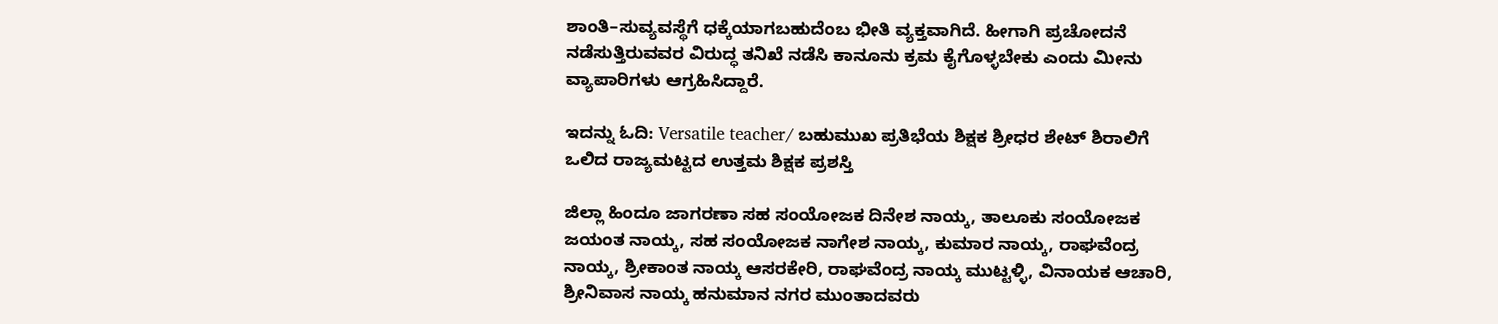ಶಾಂತಿ–ಸುವ್ಯವಸ್ಥೆಗೆ ಧಕ್ಕೆಯಾಗಬಹುದೆಂಬ ಭೀತಿ ವ್ಯಕ್ತವಾಗಿದೆ. ಹೀಗಾಗಿ ಪ್ರಚೋದನೆ ನಡೆಸುತ್ತಿರುವವರ ವಿರುದ್ಧ ತನಿಖೆ ನಡೆಸಿ ಕಾನೂನು ಕ್ರಮ ಕೈಗೊಳ್ಳಬೇಕು ಎಂದು ಮೀನು ವ್ಯಾಪಾರಿಗಳು ಆಗ್ರಹಿಸಿದ್ದಾರೆ.

ಇದನ್ನು ಓದಿ: Versatile teacher/ ಬಹುಮುಖ ಪ್ರತಿಭೆಯ ಶಿಕ್ಷಕ ಶ್ರೀಧರ ಶೇಟ್ ಶಿರಾಲಿಗೆ ಒಲಿದ ರಾಜ್ಯಮಟ್ಟದ ಉತ್ತಮ ಶಿಕ್ಷಕ ಪ್ರಶಸ್ತಿ

ಜಿಲ್ಲಾ ಹಿಂದೂ ಜಾಗರಣಾ ಸಹ ಸಂಯೋಜಕ ದಿನೇಶ ನಾಯ್ಕ, ತಾಲೂಕು ಸಂಯೋಜಕ ಜಯಂತ ನಾಯ್ಕ, ಸಹ ಸಂಯೋಜಕ ನಾಗೇಶ ನಾಯ್ಕ, ಕುಮಾರ ನಾಯ್ಕ, ರಾಘವೆಂದ್ರ ನಾಯ್ಕ, ಶ್ರೀಕಾಂತ ನಾಯ್ಕ ಆಸರಕೇರಿ, ರಾಘವೆಂದ್ರ ನಾಯ್ಕ ಮುಟ್ಟಳ್ಳಿ, ವಿನಾಯಕ ಆಚಾರಿ, ಶ್ರೀನಿವಾಸ ನಾಯ್ಕ ಹನುಮಾನ ನಗರ ಮುಂತಾದವರು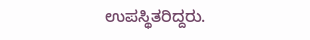ಉಪಸ್ಥಿತರಿದ್ದರು.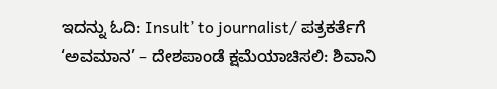ಇದನ್ನು ಓದಿ: Insult’ to journalist/ ಪತ್ರಕರ್ತೆಗೆ ‘ಅವಮಾನ’ – ದೇಶಪಾಂಡೆ ಕ್ಷಮೆಯಾಚಿಸಲಿ: ಶಿವಾನಿ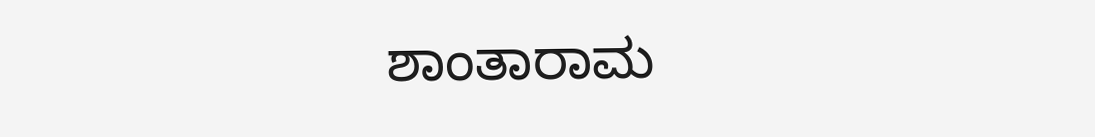ಶಾಂತಾರಾಮ